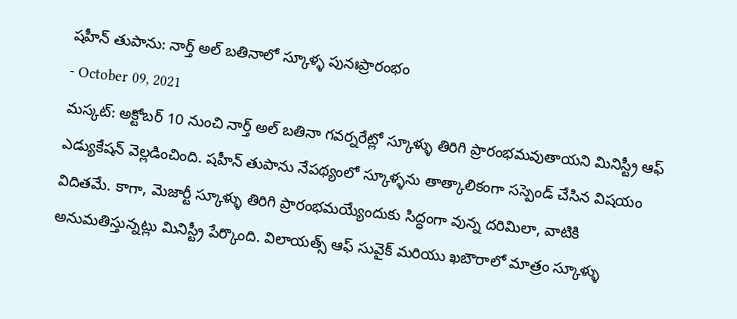షహీన్ తుపాను: నార్త్ అల్ బతినాలో స్కూళ్ళ పునఃప్రారంభం
- October 09, 2021
మస్కట్: అక్టోబర్ 10 నుంచి నార్త్ అల్ బతినా గవర్నరేట్లో స్కూళ్ళు తిరిగి ప్రారంభమవుతాయని మినిస్ట్రీ ఆఫ్ ఎడ్యుకేషన్ వెల్లడించింది. షహీన్ తుపాను నేపథ్యంలో స్కూళ్ళను తాత్కాలికంగా సస్పెండ్ చేసిన విషయం విదితమే. కాగా, మెజార్టీ స్కూళ్ళు తిరిగి ప్రారంభమయ్యేందుకు సిద్ధంగా వున్న దరిమిలా, వాటికి అనుమతిస్తున్నట్లు మినిస్ట్రీ పేర్కొంది. విలాయత్స్ ఆఫ్ సువైక్ మరియు ఖబౌరాలో మాత్రం స్కూళ్ళు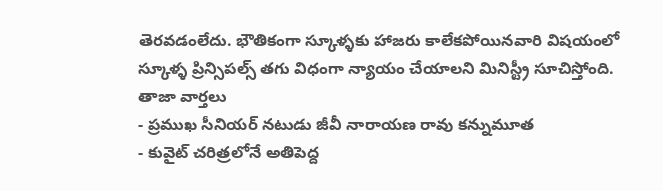తెరవడంలేదు. భౌతికంగా స్కూళ్ళకు హాజరు కాలేకపోయినవారి విషయంలో స్కూళ్ళ ప్రిన్సిపల్స్ తగు విధంగా న్యాయం చేయాలని మినిస్ట్రీ సూచిస్తోంది.
తాజా వార్తలు
- ప్రముఖ సీనియర్ నటుడు జీవీ నారాయణ రావు కన్నుమూత
- కువైట్ చరిత్రలోనే అతిపెద్ద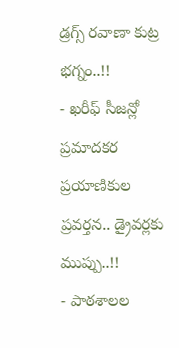డ్రగ్స్ రవాణా కుట్ర భగ్నం..!!
- ఖరీఫ్ సీజన్లో ప్రమాదకర ప్రయాణికుల ప్రవర్తన.. డ్రైవర్లకు ముప్పు..!!
- పాఠశాలల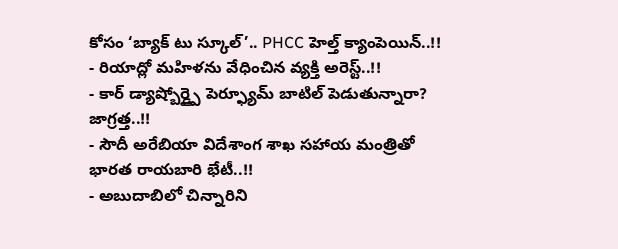కోసం ‘బ్యాక్ టు స్కూల్’.. PHCC హెల్త్ క్యాంపెయిన్..!!
- రియాద్లో మహిళను వేధించిన వ్యక్తి అరెస్ట్..!!
- కార్ డ్యాష్బోర్డ్పై పెర్ఫ్యూమ్ బాటిల్ పెడుతున్నారా? జాగ్రత్త..!!
- సౌదీ అరేబియా విదేశాంగ శాఖ సహాయ మంత్రితో భారత రాయబారి భేటీ..!!
- అబుదాబిలో చిన్నారిని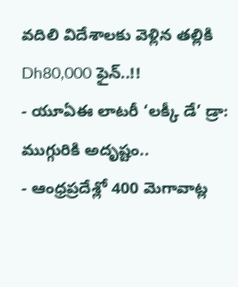వదిలి విదేశాలకు వెళ్లిన తల్లికి Dh80,000 ఫైన్..!!
- యూఏఈ లాటరీ ‘లక్కీ డే’ డ్రా: ముగ్గురికి అదృష్టం..
- ఆంధ్రప్రదేశ్లో 400 మెగావాట్ల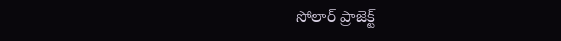సోలార్ ప్రాజెక్ట్